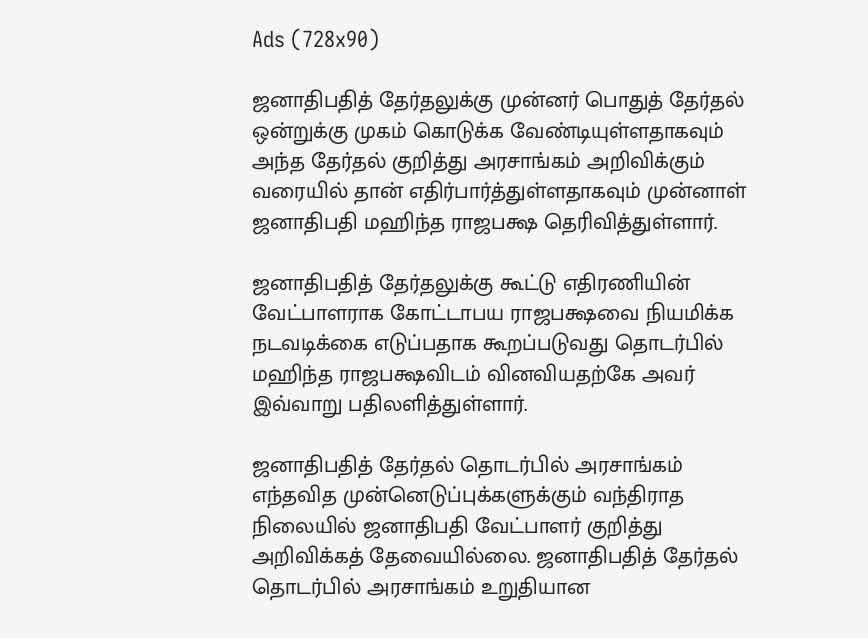Ads (728x90)

ஜனாதிபதித் தேர்தலுக்கு முன்னர் பொதுத் தேர்தல் ஒன்றுக்கு முகம் கொடுக்க வேண்டியுள்ளதாகவும் அந்த தேர்தல் குறித்து அரசாங்கம் அறிவிக்கும் வரையில் தான் எதிர்பார்த்துள்ளதாகவும் முன்னாள் ஜனாதிபதி மஹிந்த ராஜபக்ஷ தெரிவித்துள்ளார்.

ஜனாதிபதித் தேர்தலுக்கு கூட்டு எதிரணியின் வேட்பாளராக கோட்டாபய ராஜபக்ஷவை நியமிக்க நடவடிக்கை எடுப்பதாக கூறப்படுவது தொடர்பில் மஹிந்த ராஜபக்ஷவிடம் வினவியதற்கே அவர் இவ்வாறு பதிலளித்துள்ளார்.

ஜனாதிபதித் தேர்தல் தொடர்பில் அரசாங்கம் எந்தவித முன்னெடுப்புக்களுக்கும் வந்திராத நிலையில் ஜனாதிபதி வேட்பாளர் குறித்து அறிவிக்கத் தேவையில்லை. ஜனாதிபதித் தேர்தல் தொடர்பில் அரசாங்கம் உறுதியான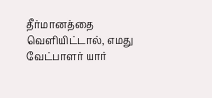தீர்மானத்தை வெளியிட்டால், எமது வேட்பாளர் யார்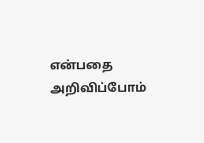என்பதை அறிவிப்போம்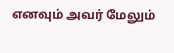எனவும் அவர் மேலும்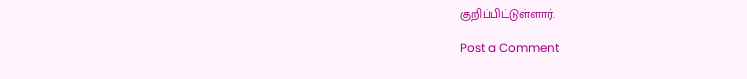குறிப்பிட்டுள்ளார்.

Post a Comment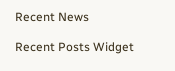Recent News

Recent Posts Widget